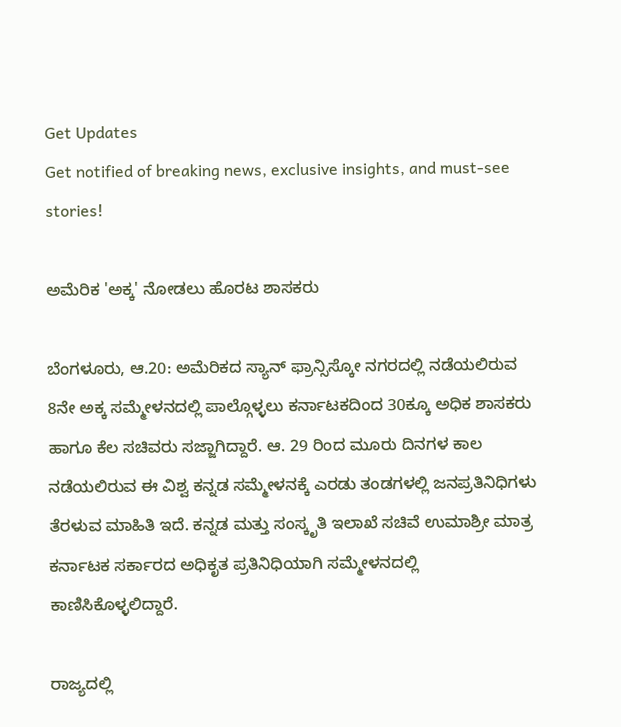Get Updates
Get notified of breaking news, exclusive insights, and must-see stories!

ಅಮೆರಿಕ 'ಅಕ್ಕ' ನೋಡಲು ಹೊರಟ ಶಾಸಕರು

ಬೆಂಗಳೂರು, ಆ.20: ಅಮೆರಿಕದ ಸ್ಯಾನ್ ಫ್ರಾನ್ಸಿಸ್ಕೋ ನಗರದಲ್ಲಿ ನಡೆಯಲಿರುವ 8ನೇ ಅಕ್ಕ ಸಮ್ಮೇಳನದಲ್ಲಿ ಪಾಲ್ಗೊಳ್ಳಲು ಕರ್ನಾಟಕದಿಂದ 30ಕ್ಕೂ ಅಧಿಕ ಶಾಸಕರು ಹಾಗೂ ಕೆಲ ಸಚಿವರು ಸಜ್ಜಾಗಿದ್ದಾರೆ. ಆ. 29 ರಿಂದ ಮೂರು ದಿನಗಳ ಕಾಲ ನಡೆಯಲಿರುವ ಈ ವಿಶ್ವ ಕನ್ನಡ ಸಮ್ಮೇಳನಕ್ಕೆ ಎರಡು ತಂಡಗಳಲ್ಲಿ ಜನಪ್ರತಿನಿಧಿಗಳು ತೆರಳುವ ಮಾಹಿತಿ ಇದೆ. ಕನ್ನಡ ಮತ್ತು ಸಂಸ್ಕೃತಿ ಇಲಾಖೆ ಸಚಿವೆ ಉಮಾಶ್ರೀ ಮಾತ್ರ ಕರ್ನಾಟಕ ಸರ್ಕಾರದ ಅಧಿಕೃತ ಪ್ರತಿನಿಧಿಯಾಗಿ ಸಮ್ಮೇಳನದಲ್ಲಿ ಕಾಣಿಸಿಕೊಳ್ಳಲಿದ್ದಾರೆ.

ರಾಜ್ಯದಲ್ಲಿ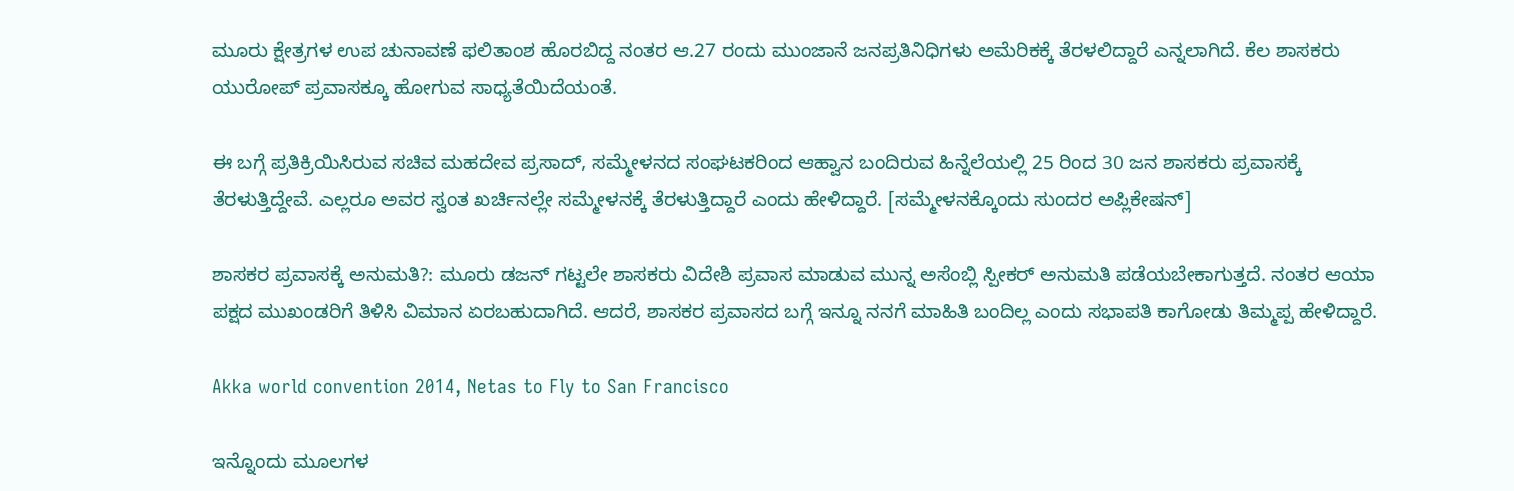ಮೂರು ಕ್ಷೇತ್ರಗಳ ಉಪ ಚುನಾವಣೆ ಫಲಿತಾಂಶ ಹೊರಬಿದ್ದ ನಂತರ ಆ.27 ರಂದು ಮುಂಜಾನೆ ಜನಪ್ರತಿನಿಧಿಗಳು ಅಮೆರಿಕಕ್ಕೆ ತೆರಳಲಿದ್ದಾರೆ ಎನ್ನಲಾಗಿದೆ. ಕೆಲ ಶಾಸಕರು ಯುರೋಪ್ ಪ್ರವಾಸಕ್ಕೂ ಹೋಗುವ ಸಾಧ್ಯತೆಯಿದೆಯಂತೆ.

ಈ ಬಗ್ಗೆ ಪ್ರತಿಕ್ರಿಯಿಸಿರುವ ಸಚಿವ ಮಹದೇವ ಪ್ರಸಾದ್, ಸಮ್ಮೇಳನದ ಸಂಘಟಕರಿಂದ ಆಹ್ವಾನ ಬಂದಿರುವ ಹಿನ್ನೆಲೆಯಲ್ಲಿ 25 ರಿಂದ 30 ಜನ ಶಾಸಕರು ಪ್ರವಾಸಕ್ಕೆ ತೆರಳುತ್ತಿದ್ದೇವೆ. ಎಲ್ಲರೂ ಅವರ ಸ್ವಂತ ಖರ್ಚಿನಲ್ಲೇ ಸಮ್ಮೇಳನಕ್ಕೆ ತೆರಳುತ್ತಿದ್ದಾರೆ ಎಂದು ಹೇಳಿದ್ದಾರೆ. [ಸಮ್ಮೇಳನಕ್ಕೊಂದು ಸುಂದರ ಅಪ್ಲಿಕೇಷನ್]

ಶಾಸಕರ ಪ್ರವಾಸಕ್ಕೆ ಅನುಮತಿ?: ಮೂರು ಡಜನ್ ಗಟ್ಟಲೇ ಶಾಸಕರು ವಿದೇಶಿ ಪ್ರವಾಸ ಮಾಡುವ ಮುನ್ನ ಅಸೆಂಬ್ಲಿ ಸ್ಪೀಕರ್ ಅನುಮತಿ ಪಡೆಯಬೇಕಾಗುತ್ತದೆ. ನಂತರ ಆಯಾ ಪಕ್ಷದ ಮುಖಂಡರಿಗೆ ತಿಳಿಸಿ ವಿಮಾನ ಏರಬಹುದಾಗಿದೆ. ಆದರೆ, ಶಾಸಕರ ಪ್ರವಾಸದ ಬಗ್ಗೆ ಇನ್ನೂ ನನಗೆ ಮಾಹಿತಿ ಬಂದಿಲ್ಲ ಎಂದು ಸಭಾಪತಿ ಕಾಗೋಡು ತಿಮ್ಮಪ್ಪ ಹೇಳಿದ್ದಾರೆ.

Akka world convention 2014, Netas to Fly to San Francisco

ಇನ್ನೊಂದು ಮೂಲಗಳ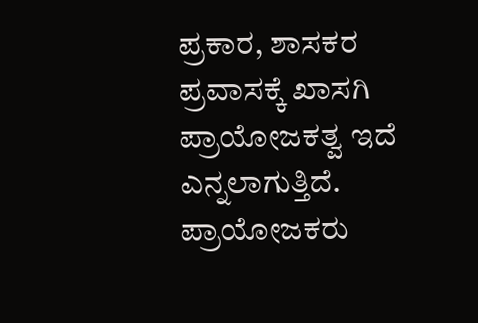ಪ್ರಕಾರ, ಶಾಸಕರ ಪ್ರವಾಸಕ್ಕೆ ಖಾಸಗಿ ಪ್ರಾಯೋಜಕತ್ವ ಇದೆ ಎನ್ನಲಾಗುತ್ತಿದೆ. ಪ್ರಾಯೋಜಕರು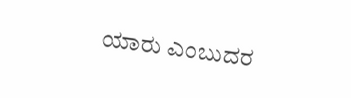ಯಾರು ಎಂಬುದರ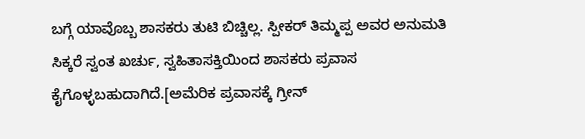ಬಗ್ಗೆ ಯಾವೊಬ್ಬ ಶಾಸಕರು ತುಟಿ ಬಿಚ್ಚಿಲ್ಲ. ಸ್ಪೀಕರ್ ತಿಮ್ಮಪ್ಪ ಅವರ ಅನುಮತಿ ಸಿಕ್ಕರೆ ಸ್ವಂತ ಖರ್ಚು, ಸ್ವಹಿತಾಸಕ್ತಿಯಿಂದ ಶಾಸಕರು ಪ್ರವಾಸ ಕೈಗೊಳ್ಳಬಹುದಾಗಿದೆ.[ಅಮೆರಿಕ ಪ್ರವಾಸಕ್ಕೆ ಗ್ರೀನ್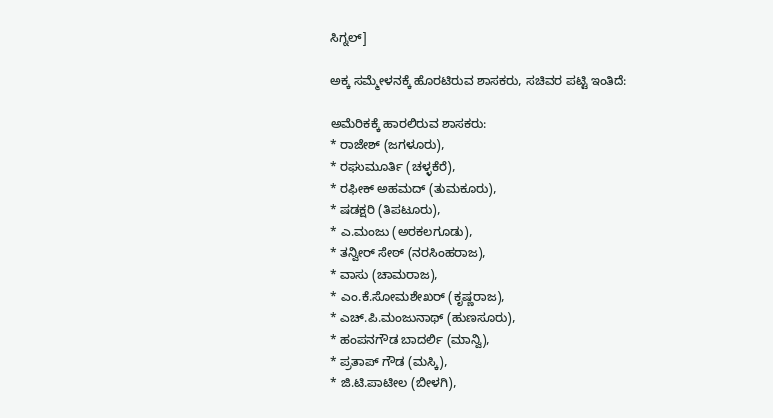ಸಿಗ್ನಲ್]

ಅಕ್ಕ ಸಮ್ಮೇಳನಕ್ಕೆ ಹೊರಟಿರುವ ಶಾಸಕರು, ಸಚಿವರ ಪಟ್ಟಿ ಇಂತಿದೆ:

ಅಮೆರಿಕಕ್ಕೆ ಹಾರಲಿರುವ ಶಾಸಕರು:
* ರಾಜೇಶ್ (ಜಗಳೂರು),
* ರಘುಮೂರ್ತಿ (ಚಳ್ಳಕೆರೆ),
* ರಫೀಕ್ ಅಹಮದ್ (ತುಮಕೂರು),
* ಷಡಕ್ಷರಿ (ತಿಪಟೂರು),
* ಎ.ಮಂಜು (ಅರಕಲಗೂಡು),
* ತನ್ವೀರ್ ಸೇಠ್ (ನರಸಿಂಹರಾಜ),
* ವಾಸು (ಚಾಮರಾಜ),
* ಎಂ.ಕೆ.ಸೋಮಶೇಖರ್ (ಕೃಷ್ಣರಾಜ),
* ಎಚ್.ಪಿ.ಮಂಜುನಾಥ್ (ಹುಣಸೂರು),
* ಹಂಪನಗೌಡ ಬಾದರ್ಲಿ (ಮಾನ್ವಿ),
* ಪ್ರತಾಪ್ ಗೌಡ (ಮಸ್ಕಿ),
* ಜಿ.ಟಿ.ಪಾಟೀಲ (ಬೀಳಗಿ),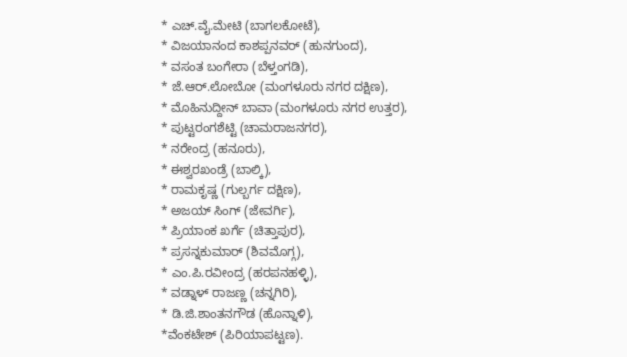* ಎಚ್.ವೈ.ಮೇಟಿ (ಬಾಗಲಕೋಟೆ),
* ವಿಜಯಾನಂದ ಕಾಶಪ್ಪನವರ್ (ಹುನಗುಂದ),
* ವಸಂತ ಬಂಗೇರಾ (ಬೆಳ್ತಂಗಡಿ),
* ಜೆ.ಆರ್.ಲೋಬೋ (ಮಂಗಳೂರು ನಗರ ದಕ್ಷಿಣ),
* ಮೊಹಿನುದ್ದೀನ್ ಬಾವಾ (ಮಂಗಳೂರು ನಗರ ಉತ್ತರ),
* ಪುಟ್ಟರಂಗಶೆಟ್ಟಿ (ಚಾಮರಾಜನಗರ),
* ನರೇಂದ್ರ (ಹನೂರು),
* ಈಶ್ವರಖಂಡ್ರೆ (ಬಾಲ್ಕಿ),
* ರಾಮಕೃಷ್ಣ (ಗುಲ್ಬರ್ಗ ದಕ್ಷಿಣ),
* ಅಜಯ್ ಸಿಂಗ್ (ಜೇವರ್ಗಿ),
* ಪ್ರಿಯಾಂಕ ಖರ್ಗೆ (ಚಿತ್ತಾಪುರ),
* ಪ್ರಸನ್ನಕುಮಾರ್ (ಶಿವಮೊಗ್ಗ),
* ಎಂ.ಪಿ.ರವೀಂದ್ರ (ಹರಪನಹಳ್ಳಿ),
* ವಡ್ನಾಳ್ ರಾಜಣ್ಣ (ಚನ್ನಗಿರಿ),
* ಡಿ.ಜಿ.ಶಾಂತನಗೌಡ (ಹೊನ್ನಾಳಿ),
*ವೆಂಕಟೇಶ್ (ಪಿರಿಯಾಪಟ್ಟಣ).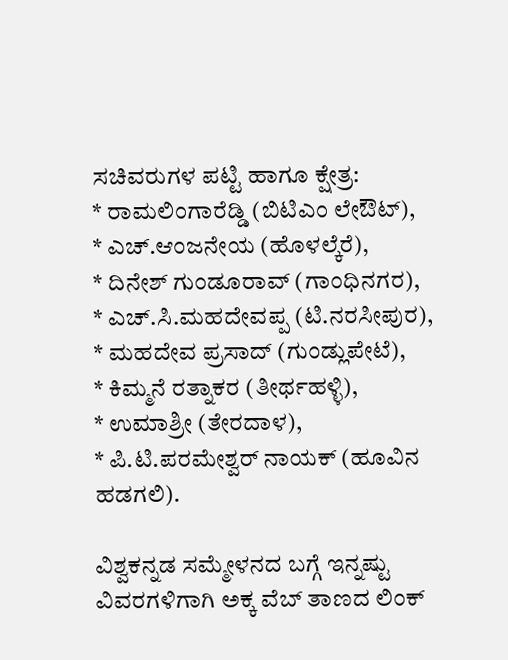ಸಚಿವರುಗಳ ಪಟ್ಟಿ ಹಾಗೂ ಕ್ಷೇತ್ರ:
* ರಾಮಲಿಂಗಾರೆಡ್ಡಿ (ಬಿಟಿಎಂ ಲೇಔಟ್),
* ಎಚ್.ಆಂಜನೇಯ (ಹೊಳಲ್ಕೆರೆ),
* ದಿನೇಶ್ ಗುಂಡೂರಾವ್ (ಗಾಂಧಿನಗರ),
* ಎಚ್.ಸಿ.ಮಹದೇವಪ್ಪ (ಟಿ.ನರಸೀಪುರ),
* ಮಹದೇವ ಪ್ರಸಾದ್ (ಗುಂಡ್ಲುಪೇಟೆ),
* ಕಿಮ್ಮನೆ ರತ್ನಾಕರ (ತೀರ್ಥಹಳ್ಳಿ),
* ಉಮಾಶ್ರೀ (ತೇರದಾಳ),
* ಪಿ.ಟಿ.ಪರಮೇಶ್ವರ್ ನಾಯಕ್ (ಹೂವಿನ ಹಡಗಲಿ).

ವಿಶ್ವಕನ್ನಡ ಸಮ್ಮೇಳನದ ಬಗ್ಗೆ ಇನ್ನಷ್ಟು ವಿವರಗಳಿಗಾಗಿ ಅಕ್ಕ ವೆಬ್ ತಾಣದ ಲಿಂಕ್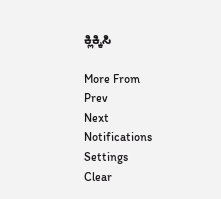ಕ್ಲಿಕ್ಕಿಸಿ

More From
Prev
Next
Notifications
Settings
Clear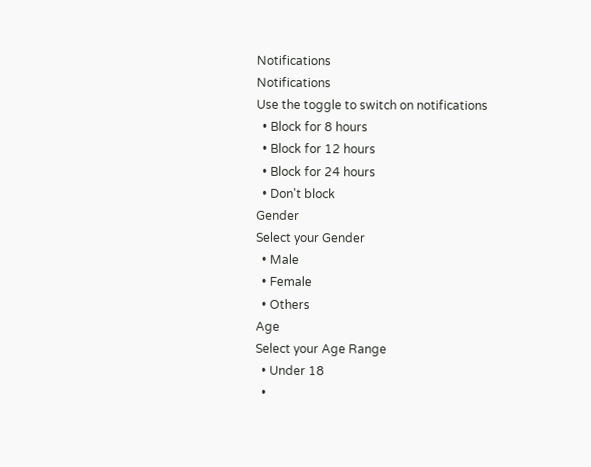Notifications
Notifications
Use the toggle to switch on notifications
  • Block for 8 hours
  • Block for 12 hours
  • Block for 24 hours
  • Don't block
Gender
Select your Gender
  • Male
  • Female
  • Others
Age
Select your Age Range
  • Under 18
  •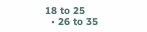18 to 25
  • 26 to 35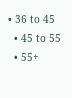• 36 to 45
  • 45 to 55
  • 55+